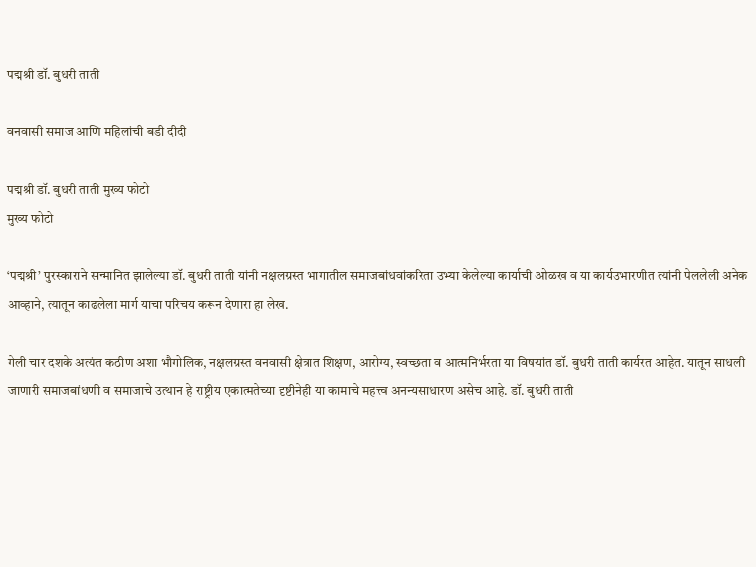पद्मश्री डॉ. बुधरी ताती

वनवासी समाज आणि महिलांची बडी दीदी

पद्मश्री डॉ. बुधरी ताती मुख्य फोटो
मुख्य फोटो

‘पद्मश्री’ पुरस्काराने सन्मानित झालेल्या डॉ. बुधरी ताती यांनी नक्षलग्रस्त भागातील समाजबांधवांकरिता उभ्या केलेल्या कार्याची ओळख व या कार्यउभारणीत त्यांनी पेललेली अनेक आव्हाने, त्यातून काढलेला मार्ग याचा परिचय करून देणारा हा लेख.

गेली चार दशके अत्यंत कठीण अशा भौगोलिक, नक्षलग्रस्त वनवासी क्षेत्रात शिक्षण, आरोग्य, स्वच्छता व आत्मनिर्भरता या विषयांत डॉ. बुधरी ताती कार्यरत आहेत. यातून साधली जाणारी समाजबांधणी व समाजाचे उत्थान हे राष्ट्रीय एकात्मतेच्या दृष्टीनेही या कामाचे महत्त्व अनन्यसाधारण असेच आहे. डॉ. बुधरी ताती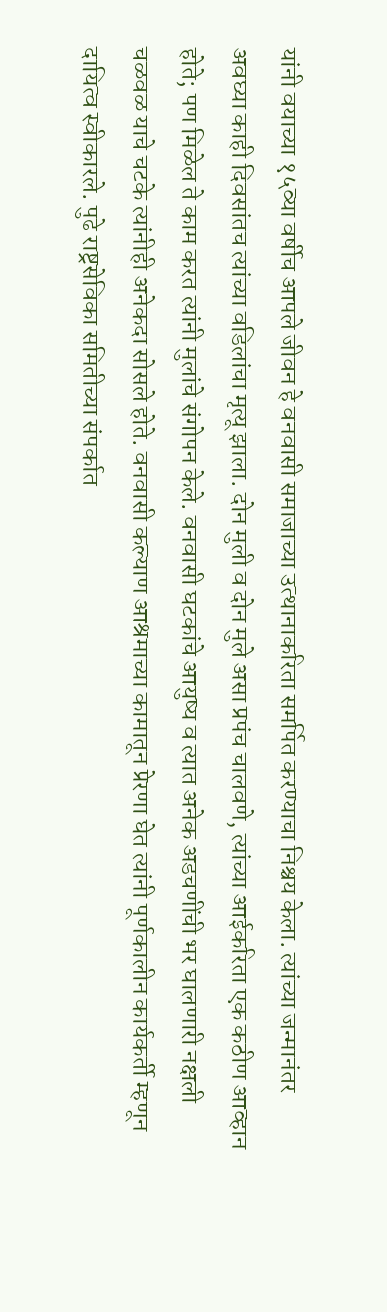यांनी वयाच्या १५व्या वर्षीच आपले जीवन हे वनवासी समाजाच्या उत्थानाकरिता समर्पित करण्याचा निश्चय केला. त्यांच्या जन्मानंतर अवघ्या काही दिवसांतच त्यांच्या वडिलांचा मृत्यू झाला. दोन मुली व दोन मुले असा प्रपंच चालवणे, त्यांच्या आईकरिता एक कठीण आव्हान होते; पण मिळेल ते काम करत त्यांनी मुलांचे संगोपन केले. वनवासी घटकांचे आयुष्य व त्यात अनेक अडचणींची भर घालणारी नक्षली चळवळ याचे चटके त्यांनीही अनेकदा सोसले होते. वनवासी कल्याण आश्रमाच्या कामातून प्रेरणा घेत त्यांनी पूर्णकालीन कार्यकर्ती म्हणून दायित्व स्वीकारले. पुढे राष्ट्रसेविका समितीच्या संपर्कात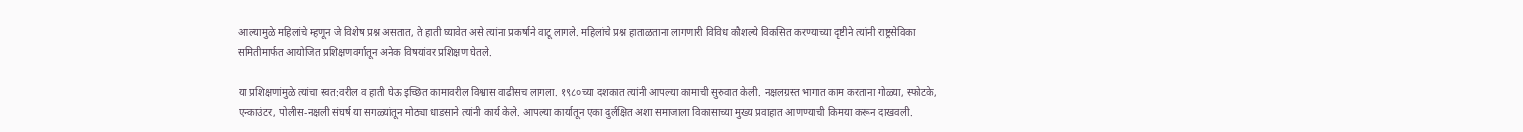आल्यामुळे महिलांचे म्हणून जे विशेष प्रश्न असतात, ते हाती घ्यावेत असे त्यांना प्रकर्षाने वाटू लागले. महिलांचे प्रश्न हाताळताना लागणारी विविध कौशल्ये विकसित करण्याच्या दृष्टीने त्यांनी राष्ट्रसेविका समितीमार्फत आयोजित प्रशिक्षणवर्गातून अनेक विषयांवर प्रशिक्षण घेतले.

या प्रशिक्षणांमुळे त्यांचा स्वत:वरील व हाती घेऊ इच्छित कामावरील विश्वास वाढीसच लागला. १९८०च्या दशकात त्यांनी आपल्या कामाची सुरुवात केली. नक्षलग्रस्त भागात काम करताना गोळ्या, स्फोटके, एन्काउंटर, पोलीस-नक्षली संघर्ष या सगळ्यांतून मोठ्या धाडसाने त्यांनी कार्य केले. आपल्या कार्यातून एका दुर्लक्षित अशा समाजाला विकासाच्या मुख्य प्रवाहात आणण्याची किमया करून दाखवली.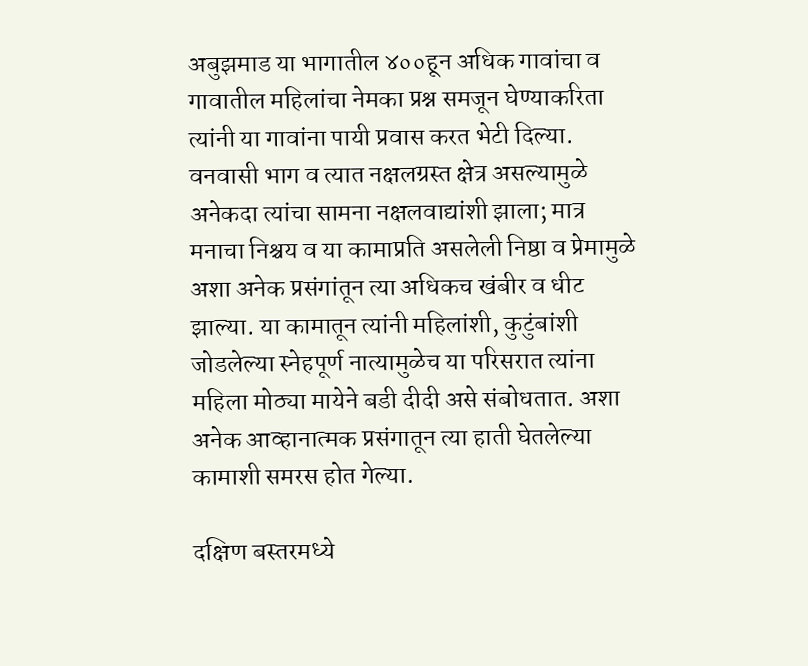अबुझमाड या भागातील ४००हून अधिक गावांचा व गावातील महिलांचा नेमका प्रश्न समजून घेण्याकरिता त्यांनी या गावांना पायी प्रवास करत भेटी दिल्या. वनवासी भाग व त्यात नक्षलग्रस्त क्षेत्र असल्यामुळे अनेकदा त्यांचा सामना नक्षलवाद्यांशी झाला; मात्र मनाचा निश्चय व या कामाप्रति असलेली निष्ठा व प्रेमामुळे अशा अनेक प्रसंगांतून त्या अधिकच खंबीर व धीट झाल्या. या कामातून त्यांनी महिलांशी, कुटुंबांशी जोडलेल्या स्नेहपूर्ण नात्यामुळेच या परिसरात त्यांना महिला मोठ्या मायेने बडी दीदी असे संबोधतात. अशा अनेक आव्हानात्मक प्रसंगातून त्या हाती घेतलेल्या कामाशी समरस होत गेल्या.

दक्षिण बस्तरमध्ये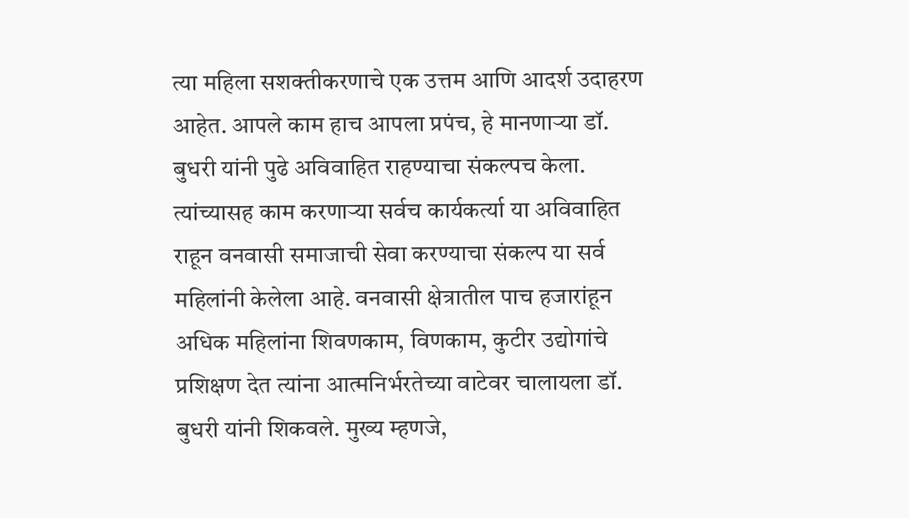त्या महिला सशक्तीकरणाचे एक उत्तम आणि आदर्श उदाहरण आहेत. आपले काम हाच आपला प्रपंच, हे मानणार्‍या डॉ. बुधरी यांनी पुढे अविवाहित राहण्याचा संकल्पच केला. त्यांच्यासह काम करणार्‍या सर्वच कार्यकर्त्या या अविवाहित राहून वनवासी समाजाची सेवा करण्याचा संकल्प या सर्व महिलांनी केलेला आहे. वनवासी क्षेत्रातील पाच हजारांहून अधिक महिलांना शिवणकाम, विणकाम, कुटीर उद्योगांचे प्रशिक्षण देत त्यांना आत्मनिर्भरतेच्या वाटेवर चालायला डॉ. बुधरी यांनी शिकवले. मुख्य म्हणजे,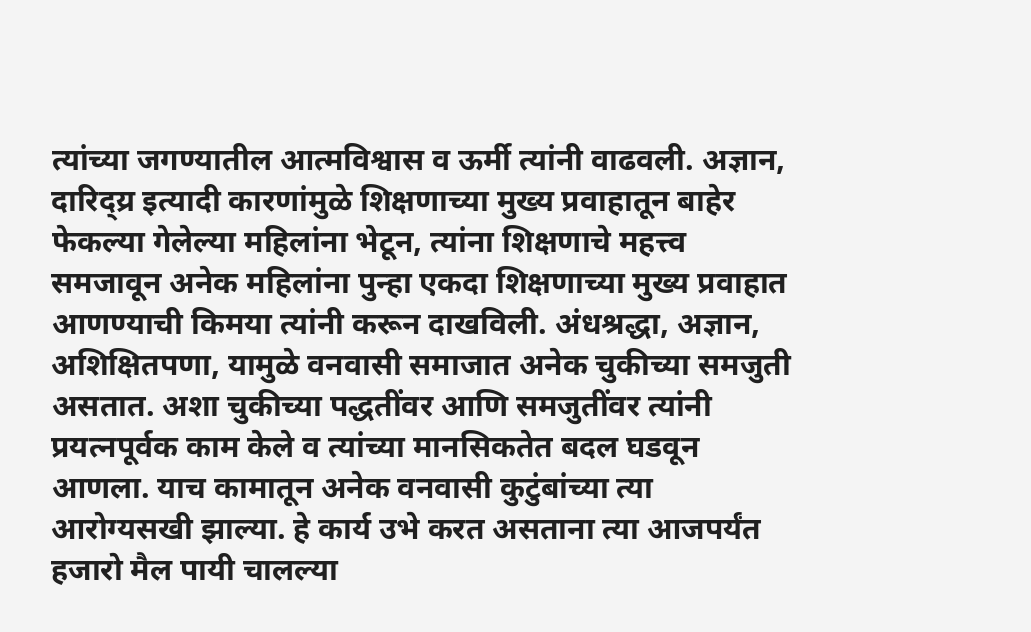त्यांच्या जगण्यातील आत्मविश्वास व ऊर्मी त्यांनी वाढवली. अज्ञान, दारिद्य्र इत्यादी कारणांमुळे शिक्षणाच्या मुख्य प्रवाहातून बाहेर फेकल्या गेलेल्या महिलांना भेटून, त्यांना शिक्षणाचे महत्त्व समजावून अनेक महिलांना पुन्हा एकदा शिक्षणाच्या मुख्य प्रवाहात आणण्याची किमया त्यांनी करून दाखविली. अंधश्रद्धा, अज्ञान, अशिक्षितपणा, यामुळे वनवासी समाजात अनेक चुकीच्या समजुती असतात. अशा चुकीच्या पद्धतींवर आणि समजुतींवर त्यांनी प्रयत्नपूर्वक काम केले व त्यांच्या मानसिकतेत बदल घडवून आणला. याच कामातून अनेक वनवासी कुटुंबांच्या त्या आरोग्यसखी झाल्या. हे कार्य उभे करत असताना त्या आजपर्यंत हजारो मैल पायी चालल्या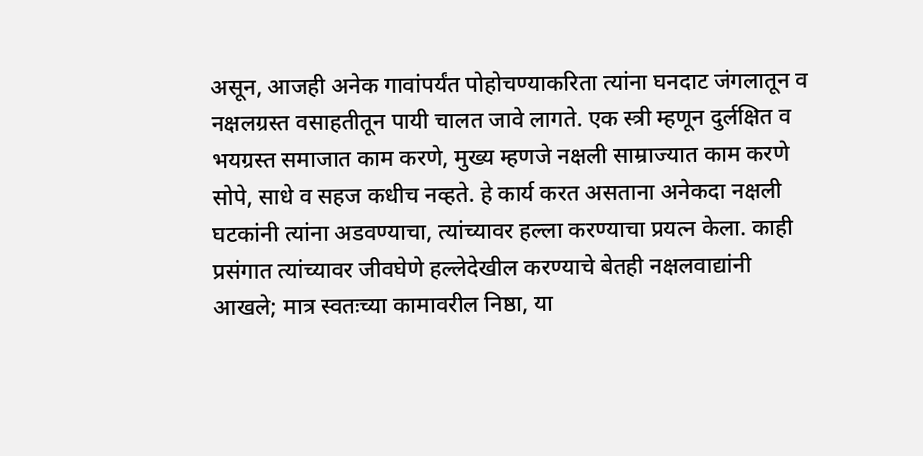असून, आजही अनेक गावांपर्यंत पोहोचण्याकरिता त्यांना घनदाट जंगलातून व नक्षलग्रस्त वसाहतीतून पायी चालत जावे लागते. एक स्त्री म्हणून दुर्लक्षित व भयग्रस्त समाजात काम करणे, मुख्य म्हणजे नक्षली साम्राज्यात काम करणे सोपे, साधे व सहज कधीच नव्हते. हे कार्य करत असताना अनेकदा नक्षली घटकांनी त्यांना अडवण्याचा, त्यांच्यावर हल्ला करण्याचा प्रयत्न केला. काही प्रसंगात त्यांच्यावर जीवघेणे हल्लेदेखील करण्याचे बेतही नक्षलवाद्यांनी आखले; मात्र स्वतःच्या कामावरील निष्ठा, या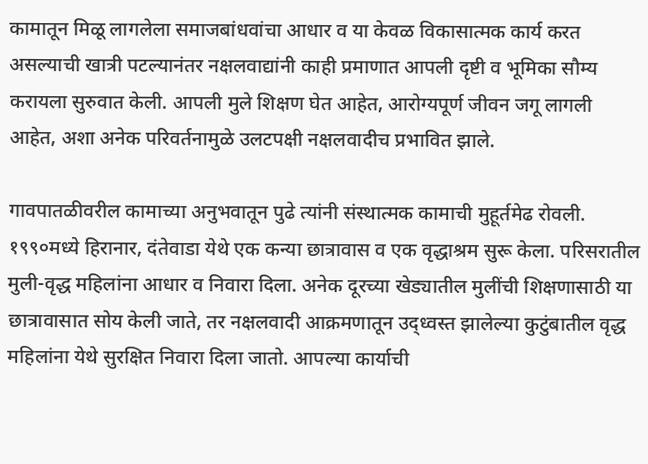कामातून मिळू लागलेला समाजबांधवांचा आधार व या केवळ विकासात्मक कार्य करत असल्याची खात्री पटल्यानंतर नक्षलवाद्यांनी काही प्रमाणात आपली दृष्टी व भूमिका सौम्य करायला सुरुवात केली. आपली मुले शिक्षण घेत आहेत, आरोग्यपूर्ण जीवन जगू लागली आहेत, अशा अनेक परिवर्तनामुळे उलटपक्षी नक्षलवादीच प्रभावित झाले.

गावपातळीवरील कामाच्या अनुभवातून पुढे त्यांनी संस्थात्मक कामाची मुहूर्तमेढ रोवली. १९९०मध्ये हिरानार, दंतेवाडा येथे एक कन्या छात्रावास व एक वृद्धाश्रम सुरू केला. परिसरातील मुली-वृद्ध महिलांना आधार व निवारा दिला. अनेक दूरच्या खेड्यातील मुलींची शिक्षणासाठी या छात्रावासात सोय केली जाते, तर नक्षलवादी आक्रमणातून उद्ध्वस्त झालेल्या कुटुंबातील वृद्ध महिलांना येथे सुरक्षित निवारा दिला जातो. आपल्या कार्याची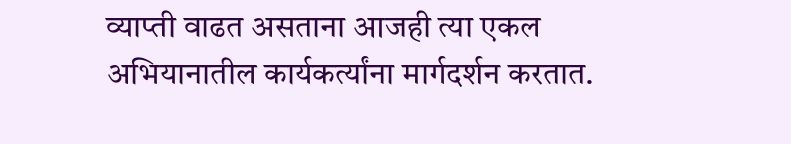व्याप्ती वाढत असताना आजही त्या एकल अभियानातील कार्यकर्त्यांना मार्गदर्शन करतात.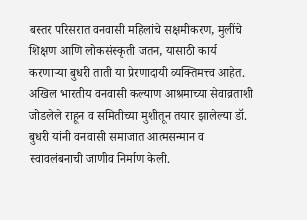बस्तर परिसरात वनवासी महिलांचे सक्षमीकरण, मुलींचे शिक्षण आणि लोकसंस्कृती जतन, यासाठी कार्य करणार्‍या बुधरी ताती या प्रेरणादायी व्यक्तिमत्त्व आहेत. अखिल भारतीय वनवासी कल्याण आश्रमाच्या सेवाव्रताशी जोडलेले राहून व समितीच्या मुशीतून तयार झालेल्या डॉ. बुधरी यांनी वनवासी समाजात आत्मसन्मान व स्वावलंबनाची जाणीव निर्माण केली.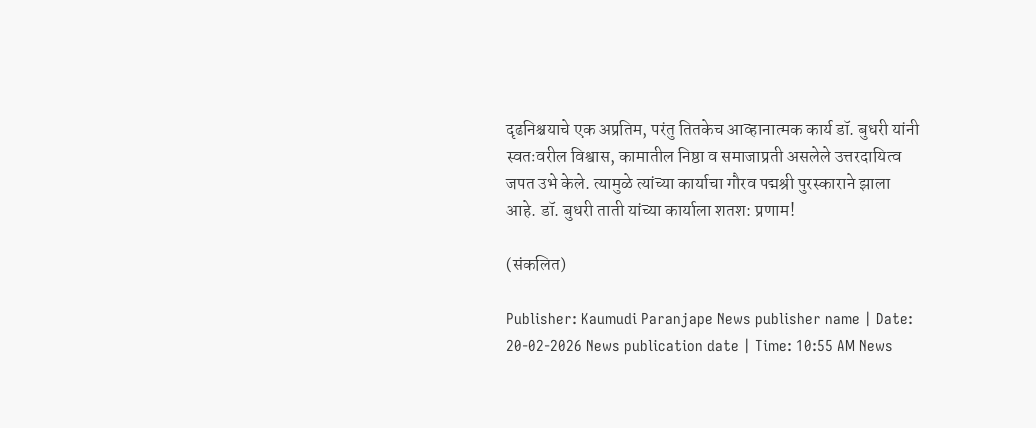दृढनिश्चयाचे एक अप्रतिम, परंतु तितकेच आव्हानात्मक कार्य डॉ. बुधरी यांनी स्वतःवरील विश्वास, कामातील निष्ठा व समाजाप्रती असलेले उत्तरदायित्व जपत उभे केले. त्यामुळे त्यांच्या कार्याचा गौरव पद्मश्री पुरस्काराने झाला आहे. डॉ. बुधरी ताती यांच्या कार्याला शतश: प्रणाम!

(संकलित)

Publisher: Kaumudi Paranjape News publisher name | Date: 20-02-2026 News publication date | Time: 10:55 AM News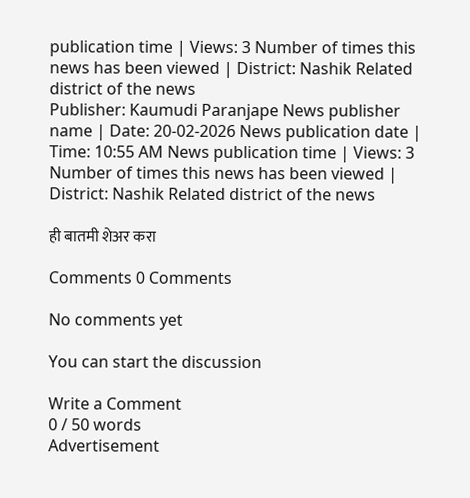publication time | Views: 3 Number of times this news has been viewed | District: Nashik Related district of the news
Publisher: Kaumudi Paranjape News publisher name | Date: 20-02-2026 News publication date | Time: 10:55 AM News publication time | Views: 3 Number of times this news has been viewed | District: Nashik Related district of the news

ही बातमी शेअर करा

Comments 0 Comments

No comments yet

You can start the discussion

Write a Comment
0 / 50 words
Advertisement